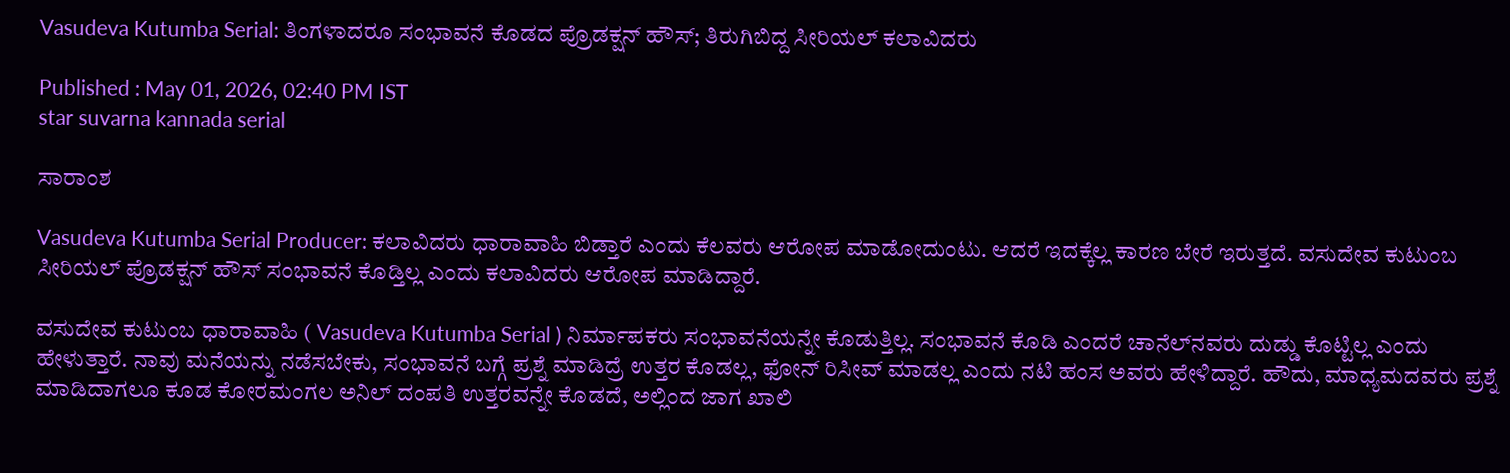Vasudeva Kutumba Serial: ತಿಂಗಳಾದರೂ ಸಂಭಾವನೆ ಕೊಡದ ಪ್ರೊಡಕ್ಷನ್‌ ಹೌಸ್; ತಿರುಗಿಬಿದ್ದ ಸೀರಿಯಲ್ ಕಲಾವಿದರು

Published : May 01, 2026, 02:40 PM IST
star suvarna kannada serial

ಸಾರಾಂಶ

Vasudeva Kutumba Serial Producer: ಕಲಾವಿದರು ಧಾರಾವಾಹಿ ಬಿಡ್ತಾರೆ ಎಂದು ಕೆಲವರು ಆರೋಪ ಮಾಡೋದುಂಟು. ಆದರೆ ಇದಕ್ಕೆಲ್ಲ ಕಾರಣ ಬೇರೆ ಇರುತ್ತದೆ. ವಸುದೇವ ಕುಟುಂಬ ಸೀರಿಯಲ್‌ ಪ್ರೊಡಕ್ಷನ್‌ ಹೌಸ್‌ ಸಂಭಾವನೆ ಕೊಡ್ತಿಲ್ಲ ಎಂದು ಕಲಾವಿದರು ಆರೋಪ ಮಾಡಿದ್ದಾರೆ.

ವಸುದೇವ ಕುಟುಂಬ ಧಾರಾವಾಹಿ ( Vasudeva Kutumba Serial ) ನಿರ್ಮಾಪಕರು ಸಂಭಾವನೆಯನ್ನೇ ಕೊಡುತ್ತಿಲ್ಲ. ಸಂಭಾವನೆ ಕೊಡಿ ಎಂದರೆ ಚಾನೆಲ್‌ನವರು ದುಡ್ಡು ಕೊಟ್ಟಿಲ್ಲ ಎಂದು ಹೇಳುತ್ತಾರೆ. ನಾವು ಮನೆಯನ್ನು ನಡೆಸಬೇಕು, ಸಂಭಾವನೆ ಬಗ್ಗೆ ಪ್ರಶ್ನೆ ಮಾಡಿದ್ರೆ ಉತ್ತರ ಕೊಡಲ್ಲ, ಫೋನ್‌ ರಿಸೀವ್‌ ಮಾಡಲ್ಲ ಎಂದು ನಟಿ ಹಂಸ ಅವರು ಹೇಳಿದ್ದಾರೆ. ಹೌದು, ಮಾಧ್ಯಮದವರು ಪ್ರಶ್ನೆ ಮಾಡಿದಾಗಲೂ ಕೂಡ ಕೋರಮಂಗಲ ಅನಿಲ್‌ ದಂಪತಿ ಉತ್ತರವನ್ನೇ ಕೊಡದೆ, ಅಲ್ಲಿಂದ ಜಾಗ ಖಾಲಿ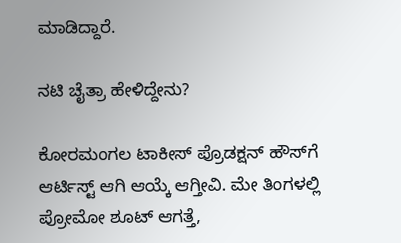ಮಾಡಿದ್ದಾರೆ.

ನಟಿ ಚೈತ್ರಾ ಹೇಳಿದ್ದೇನು?

ಕೋರಮಂಗಲ ಟಾಕೀಸ್‌ ಪ್ರೊಡಕ್ಷನ್‌ ಹೌಸ್‌ಗೆ ಆರ್ಟಿಸ್ಟ್‌ ಆಗಿ ಆಯ್ಕೆ ಆಗ್ತೀವಿ. ಮೇ ತಿಂಗಳಲ್ಲಿ ಪ್ರೋಮೋ ಶೂಟ್‌ ಆಗತ್ತೆ,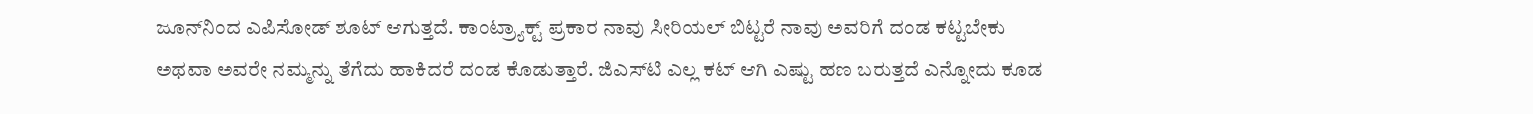ಜೂನ್‌ನಿಂದ ಎಪಿಸೋಡ್‌ ಶೂಟ್‌ ಆಗುತ್ತದೆ. ಕಾಂಟ್ರ್ಯಾಕ್ಟ್‌ ಪ್ರಕಾರ ನಾವು ಸೀರಿಯಲ್‌ ಬಿಟ್ಟರೆ ನಾವು ಅವರಿಗೆ ದಂಡ ಕಟ್ಟಬೇಕು ಅಥವಾ ಅವರೇ ನಮ್ಮನ್ನು ತೆಗೆದು ಹಾಕಿದರೆ ದಂಡ ಕೊಡುತ್ತಾರೆ. ಜಿಎಸ್‌ಟಿ ಎಲ್ಲ ಕಟ್‌ ಆಗಿ ಎಷ್ಟು ಹಣ ಬರುತ್ತದೆ ಎನ್ನೋದು ಕೂಡ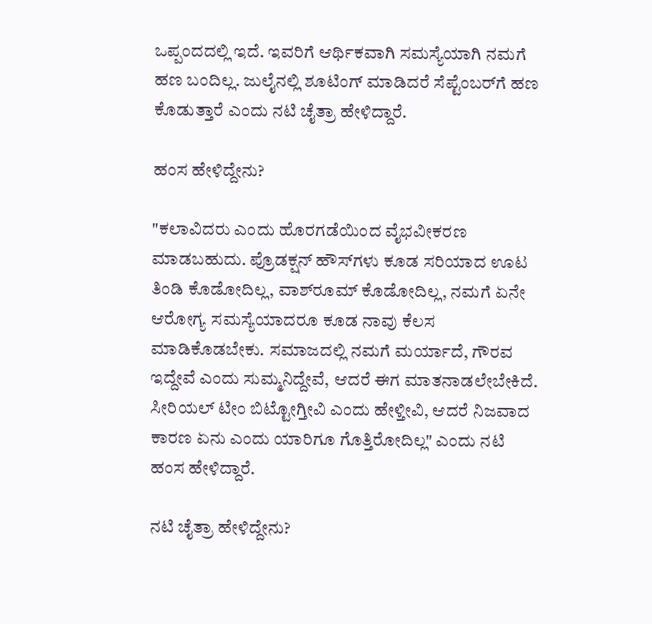ಒಪ್ಪಂದದಲ್ಲಿ ಇದೆ. ಇವರಿಗೆ ಆರ್ಥಿಕವಾಗಿ ಸಮಸ್ಯೆಯಾಗಿ ನಮಗೆ ಹಣ ಬಂದಿಲ್ಲ. ಜುಲೈನಲ್ಲಿ ಶೂಟಿಂಗ್‌ ಮಾಡಿದರೆ ಸೆಪ್ಟೆಂಬರ್‌ಗೆ ಹಣ ಕೊಡುತ್ತಾರೆ ಎಂದು ನಟಿ ಚೈತ್ರಾ ಹೇಳಿದ್ದಾರೆ.

ಹಂಸ ಹೇಳಿದ್ದೇನು?

"ಕಲಾವಿದರು ಎಂದು ಹೊರಗಡೆಯಿಂದ ವೈಭವೀಕರಣ ಮಾಡಬಹುದು. ಪ್ರೊಡಕ್ಷನ್‌ ಹೌಸ್‌ಗಳು ಕೂಡ ಸರಿಯಾದ ಊಟ ತಿಂಡಿ ಕೊಡೋದಿಲ್ಲ, ವಾಶ್‌ರೂಮ್‌ ಕೊಡೋದಿಲ್ಲ, ನಮಗೆ ಏನೇ ಆರೋಗ್ಯ ಸಮಸ್ಯೆಯಾದರೂ ಕೂಡ ನಾವು ಕೆಲಸ ಮಾಡಿಕೊಡಬೇಕು. ಸಮಾಜದಲ್ಲಿ ನಮಗೆ ಮರ್ಯಾದೆ, ಗೌರವ ಇದ್ದೇವೆ ಎಂದು ಸುಮ್ಮನಿದ್ದೇವೆ, ಆದರೆ ಈಗ ಮಾತನಾಡಲೇಬೇಕಿದೆ. ಸೀರಿಯಲ್‌ ಟೀಂ ಬಿಟ್ಟೋಗ್ತೀವಿ ಎಂದು ಹೇಳ್ತೀವಿ, ಆದರೆ ನಿಜವಾದ ಕಾರಣ ಏನು ಎಂದು ಯಾರಿಗೂ ಗೊತ್ತಿರೋದಿಲ್ಲ" ಎಂದು ನಟಿ ಹಂಸ ಹೇಳಿದ್ದಾರೆ.

ನಟಿ ಚೈತ್ರಾ ಹೇಳಿದ್ದೇನು?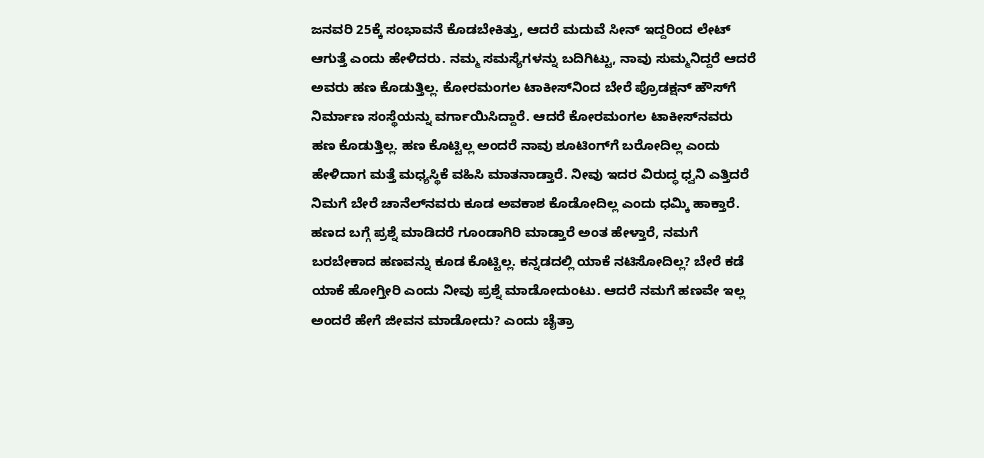ಜನವರಿ 25ಕ್ಕೆ ಸಂಭಾವನೆ ಕೊಡಬೇಕಿತ್ತು, ಆದರೆ ಮದುವೆ ಸೀನ್‌ ಇದ್ದರಿಂದ ಲೇಟ್‌ ಆಗುತ್ತೆ ಎಂದು ಹೇಳಿದರು. ನಮ್ಮ ಸಮಸ್ಯೆಗಳನ್ನು ಬದಿಗಿಟ್ಟು, ನಾವು ಸುಮ್ಮನಿದ್ದರೆ ಆದರೆ ಅವರು ಹಣ ಕೊಡುತ್ತಿಲ್ಲ. ಕೋರಮಂಗಲ ಟಾಕೀಸ್‌ನಿಂದ ಬೇರೆ ಪ್ರೊಡಕ್ಷನ್‌ ಹೌಸ್‌ಗೆ ನಿರ್ಮಾಣ ಸಂಸ್ಥೆಯನ್ನು ವರ್ಗಾಯಿಸಿದ್ದಾರೆ. ಆದರೆ ಕೋರಮಂಗಲ ಟಾಕೀಸ್‌ನವರು ಹಣ ಕೊಡುತ್ತಿಲ್ಲ. ಹಣ ಕೊಟ್ಟಿಲ್ಲ ಅಂದರೆ ನಾವು ಶೂಟಿಂಗ್‌ಗೆ ಬರೋದಿಲ್ಲ ಎಂದು ಹೇಳಿದಾಗ ಮತ್ತೆ ಮಧ್ಯಸ್ಥಿಕೆ ವಹಿಸಿ ಮಾತನಾಡ್ತಾರೆ. ನೀವು ಇದರ ವಿರುದ್ಧ ಧ್ವನಿ ಎತ್ತಿದರೆ ನಿಮಗೆ ಬೇರೆ ಚಾನೆಲ್‌ನವರು ಕೂಡ ಅವಕಾಶ ಕೊಡೋದಿಲ್ಲ ಎಂದು ಧಮ್ಕಿ ಹಾಕ್ತಾರೆ. ಹಣದ ಬಗ್ಗೆ ಪ್ರಶ್ನೆ ಮಾಡಿದರೆ ಗೂಂಡಾಗಿರಿ ಮಾಡ್ತಾರೆ ಅಂತ ಹೇಳ್ತಾರೆ, ನಮಗೆ ಬರಬೇಕಾದ ಹಣವನ್ನು ಕೂಡ ಕೊಟ್ಟಿಲ್ಲ. ಕನ್ನಡದಲ್ಲಿ ಯಾಕೆ ನಟಿಸೋದಿಲ್ಲ? ಬೇರೆ ಕಡೆ ಯಾಕೆ ಹೋಗ್ತೀರಿ ಎಂದು ನೀವು ಪ್ರಶ್ನೆ ಮಾಡೋದುಂಟು. ಆದರೆ ನಮಗೆ ಹಣವೇ ಇಲ್ಲ ಅಂದರೆ ಹೇಗೆ ಜೀವನ ಮಾಡೋದು? ಎಂದು ಚೈತ್ರಾ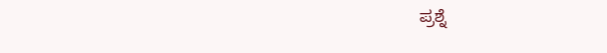ಪ್ರಶ್ನೆ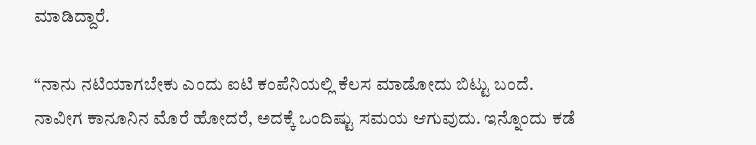ಮಾಡಿದ್ದಾರೆ.

“ನಾನು ನಟಿಯಾಗಬೇಕು ಎಂದು ಐಟಿ ಕಂಪೆನಿಯಲ್ಲಿ ಕೆಲಸ ಮಾಡೋದು ಬಿಟ್ಟು ಬಂದೆ. ನಾವೀಗ ಕಾನೂನಿನ ಮೊರೆ ಹೋದರೆ, ಅದಕ್ಕೆ ಒಂದಿಷ್ಟು ಸಮಯ ಆಗುವುದು. ಇನ್ನೊಂದು ಕಡೆ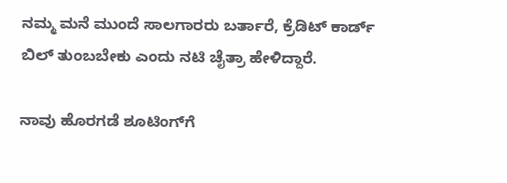ನಮ್ಮ ಮನೆ ಮುಂದೆ ಸಾಲಗಾರರು ಬರ್ತಾರೆ, ಕ್ರೆಡಿಟ್‌ ಕಾರ್ಡ್‌ ಬಿಲ್‌ ತುಂಬಬೇಕು ಎಂದು ನಟಿ ಚೈತ್ರಾ ಹೇಳಿದ್ದಾರೆ.

ನಾವು ಹೊರಗಡೆ ಶೂಟಿಂಗ್‌ಗೆ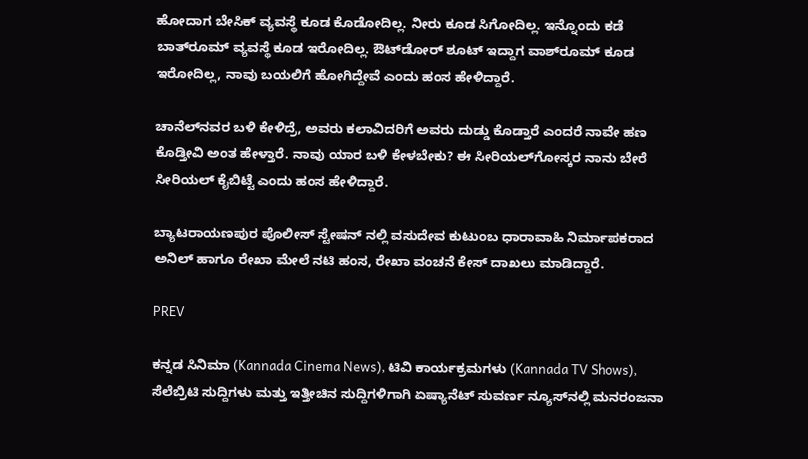ಹೋದಾಗ ಬೇಸಿಕ್‌ ವ್ಯವಸ್ಥೆ ಕೂಡ ಕೊಡೋದಿಲ್ಲ. ನೀರು ಕೂಡ ಸಿಗೋದಿಲ್ಲ. ಇನ್ನೊಂದು ಕಡೆ ಬಾತ್‌ರೂಮ್‌ ವ್ಯವಸ್ಥೆ ಕೂಡ ಇರೋದಿಲ್ಲ. ಔಟ್‌ಡೋರ್‌ ಶೂಟ್‌ ಇದ್ದಾಗ ವಾಶ್‌ರೂಮ್‌ ಕೂಡ ಇರೋದಿಲ್ಲ, ನಾವು ಬಯಲಿಗೆ ಹೋಗಿದ್ದೇವೆ ಎಂದು ಹಂಸ ಹೇಳಿದ್ದಾರೆ.

ಚಾನೆಲ್‌ನವರ ಬಳಿ ಕೇಳಿದ್ರೆ, ಅವರು ಕಲಾವಿದರಿಗೆ ಅವರು ದುಡ್ಡು ಕೊಡ್ತಾರೆ ಎಂದರೆ ನಾವೇ ಹಣ ಕೊಡ್ತೀವಿ ಅಂತ ಹೇಳ್ತಾರೆ. ನಾವು ಯಾರ ಬಳಿ ಕೇಳಬೇಕು? ಈ ಸೀರಿಯಲ್‌ಗೋಸ್ಕರ ನಾನು ಬೇರೆ ಸೀರಿಯಲ್‌ ಕೈಬಿಟ್ಟೆ ಎಂದು ಹಂಸ ಹೇಳಿದ್ದಾರೆ.

ಬ್ಯಾಟರಾಯಣಪುರ ಪೊಲೀಸ್ ಸ್ಟೇಷನ್ ನಲ್ಲಿ ವಸುದೇವ ಕುಟುಂಬ ಧಾರಾವಾಹಿ ನಿರ್ಮಾಪಕರಾದ ಅನಿಲ್ ಹಾಗೂ ರೇಖಾ ಮೇಲೆ ನಟಿ ಹಂಸ, ರೇಖಾ ವಂಚನೆ ಕೇಸ್ ದಾಖಲು ಮಾಡಿದ್ದಾರೆ.

PREV

ಕನ್ನಡ ಸಿನಿಮಾ (Kannada Cinema News), ಟಿವಿ ಕಾರ್ಯಕ್ರಮಗಳು (Kannada TV Shows), ಸೆಲೆಬ್ರಿಟಿ ಸುದ್ದಿಗಳು ಮತ್ತು ಇತ್ತೀಚಿನ ಸುದ್ದಿಗಳಿಗಾಗಿ ಏಷ್ಯಾನೆಟ್ ಸುವರ್ಣ ನ್ಯೂಸ್‌ನಲ್ಲಿ ಮನರಂಜನಾ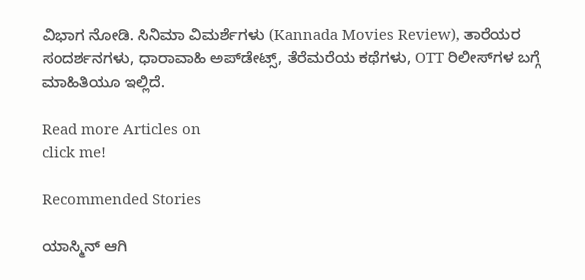ವಿಭಾಗ ನೋಡಿ. ಸಿನಿಮಾ ವಿಮರ್ಶೆಗಳು (Kannada Movies Review), ತಾರೆಯರ ಸಂದರ್ಶನಗಳು, ಧಾರಾವಾಹಿ ಅಪ್‌ಡೇಟ್ಸ್‌, ತೆರೆಮರೆಯ ಕಥೆಗಳು, OTT ರಿಲೀಸ್‌ಗಳ ಬಗ್ಗೆ ಮಾಹಿತಿಯೂ ಇಲ್ಲಿದೆ.

Read more Articles on
click me!

Recommended Stories

ಯಾಸ್ಮಿನ್ ಆಗಿ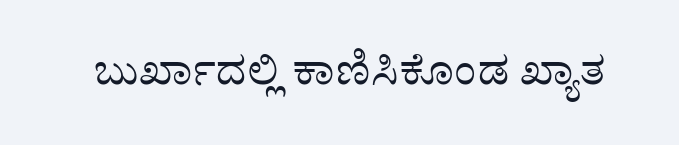ಬುರ್ಖಾದಲ್ಲಿ ಕಾಣಿಸಿಕೊಂಡ ಖ್ಯಾತ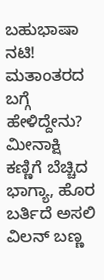ಬಹುಭಾಷಾ ನಟಿ! ಮತಾಂತರದ ಬಗ್ಗೆ ಹೇಳಿದ್ದೇನು?
ಮೀನಾಕ್ಷಿ ಕಣ್ಣಿಗೆ ಬೆಚ್ಚಿದ ಭಾಗ್ಯಾ, ಹೊರ ಬರ್ತಿದೆ ಅಸಲಿ ವಿಲನ್ ಬಣ್ಣ